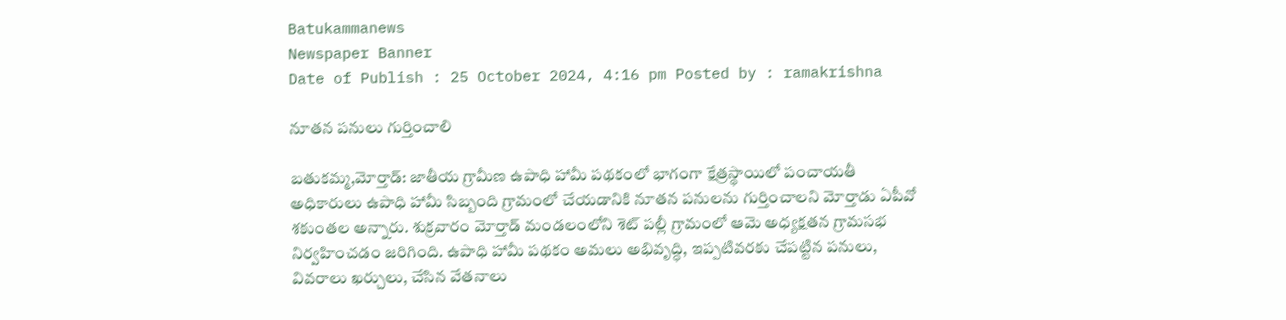Batukammanews
Newspaper Banner
Date of Publish : 25 October 2024, 4:16 pm Posted by : ramakrishna

నూతన పనులు గుర్తించాలి

బతుకమ్మ,మోర్తాడ్: జాతీయ గ్రామీణ ఉపాధి హామీ పథకంలో భాగంగా క్షేత్రస్థాయిలో పంచాయతీ అధికారులు ఉపాధి హామీ సిబ్బంది గ్రామంలో చేయడానికి నూతన పనులను గుర్తించాలని మోర్తాడు ఏపీవో శకుంతల అన్నారు. శుక్రవారం మోర్తాడ్ మండలంలోని శెట్ పల్లీ గ్రామంలో ఆమె అధ్యక్షతన గ్రామసభ నిర్వహించడం జరిగింది. ఉపాధి హామీ పథకం అమలు అభివృద్ధి, ఇప్పటివరకు చేపట్టిన పనులు, వివరాలు ఖర్చులు, చేసిన వేతనాలు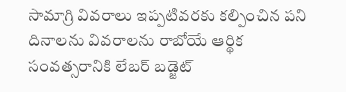సామాగ్రి వివరాలు ఇప్పటివరకు కల్పించిన పని దినాలను వివరాలను రాబోయే ఆర్థిక సంవత్సరానికి లేబర్ బడ్జెట్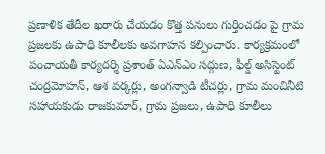ప్రణాళిక తేదీల ఖరారు చేయడం కొత్త పనులు గుర్తించడం పై గ్రామ ప్రజలకు ఉపాధి కూలీలకు అవగాహన కల్పించారు. కార్యక్రమంలో పంచాయతీ కార్యదర్శి ప్రశాంత్ ఏఎన్ఎం సద్గుణ, ఫీల్డ్ అసిస్టెంట్ చంద్రమోహన్, ఆశ వర్కర్లు, అంగన్వాడి టీచర్లు, గ్రామ మంచినీటి సహాయకుడు రాజకుమార్, గ్రామ ప్రజలు, ఉపాధి కూలీలు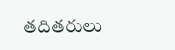తదితరులు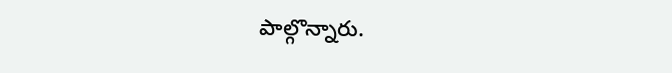పాల్గొన్నారు.